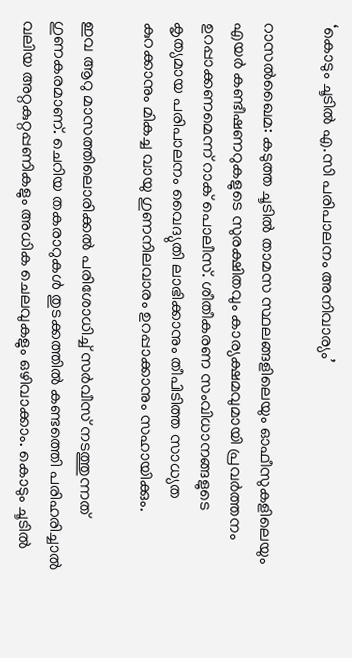‘കൊടും ചൂടില്‍ എ.സി പരിപാലനം അനിവാര്യം’

റാസല്‍ഖൈമ: കടുത്ത ചൂടില്‍ താമസ സ്ഥലങ്ങളിലെയും ഓഫീസുകളിലെയും എയര്‍ കണ്ടീഷണറുകളുടെ സുരക്ഷിതവും കാര്യക്ഷമവുമായി പ്രവര്‍ത്തനം ഉറപ്പാക്കണമെന്ന് റാക് പൊലീസ്. ശീതീകരണ സംവിധാനങ്ങളുടെ കൃത്യമായ പരിപാലനം വൈദ്യുതി ലാഭിക്കാനും തീപിടിത്ത സാധ്യത കുറക്കാനും മികച്ച വായു ഗുണനിലവാരം ഉറപ്പാക്കാനും സഹായിക്കും.

ഇവ ആറു മാസത്തിലൊരിക്കല്‍ പരിശോധിച്ച് സര്‍വീസ് നടത്തുന്നത് ഗുണകരമാണ്. ചെറിയ തകരാറുകള്‍ തുടക്കത്തില്‍ കണ്ടത്തെി പരിഹരിച്ചാല്‍ വലിയ അറ്റകുറ്റപ്പണികളും അധിക ചെലവുകളും ഒഴിവാക്കാം. കൊടും ചൂടില്‍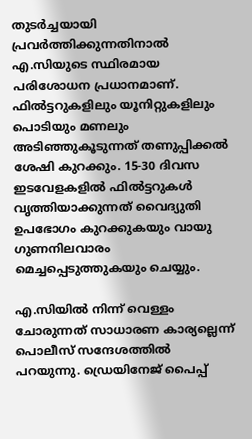തുടര്‍ച്ചയായി പ്രവര്‍ത്തിക്കുന്നതിനാല്‍ എ.സിയുടെ സ്ഥിരമായ പരിശോധന പ്രധാനമാണ്. ഫില്‍ട്ടറുകളിലും യൂനിറ്റുകളിലും പൊടിയും മണലും അടിഞ്ഞുകൂടുന്നത് തണുപ്പിക്കല്‍ ശേഷി കുറക്കും. 15-30 ദിവസ ഇടവേളകളില്‍ ഫില്‍ട്ടറുകള്‍ വൃത്തിയാക്കുന്നത് വൈദ്യുതി ഉപഭോഗം കുറക്കുകയും വായു ഗുണനിലവാരം മെച്ചപ്പെടുത്തുകയും ചെയ്യും.

എ.സിയില്‍ നിന്ന് വെള്ളം ചോരുന്നത് സാധാരണ കാര്യല്ലെന്ന് പൊലീസ് സന്ദേശത്തില്‍ പറയുന്നു. ഡ്രെയിനേജ് പൈപ്പ്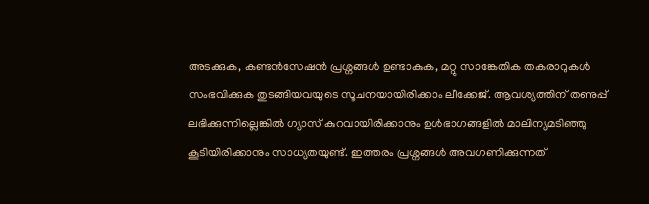അടക്കുക, കണ്ടന്‍സേഷന്‍ പ്രശ്നങ്ങള്‍ ഉണ്ടാകുക, മറ്റു സാങ്കേതിക തകരാറുകള്‍ സംഭവിക്കുക തുടങ്ങിയവയുടെ സൂചനയായിരിക്കാം ലീക്കേജ്. ആവശ്യത്തിന് തണുപ്പ് ലഭിക്കുന്നില്ലെങ്കില്‍ ഗ്യാസ് കുറവായിരിക്കാനും ഉള്‍ഭാഗങ്ങളില്‍ മാലിന്യമടിഞ്ഞു കൂടിയിരിക്കാനും സാധ്യതയുണ്ട്. ഇത്തരം പ്രശ്നങ്ങള്‍ അവഗണിക്കുന്നത്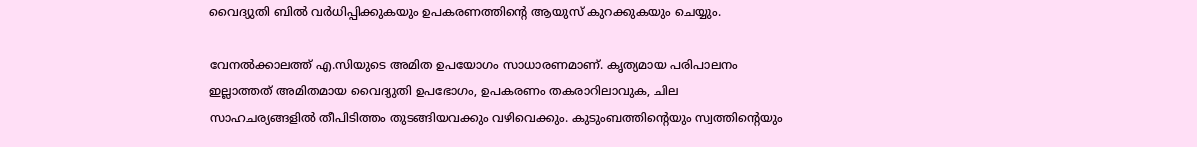വൈദ്യുതി ബില്‍ വര്‍ധിപ്പിക്കുകയും ഉപകരണത്തിന്‍റെ ആയുസ് കുറക്കുകയും ചെയ്യും.

വേനല്‍ക്കാലത്ത് എ.സിയുടെ അമിത ഉപയോഗം സാധാരണമാണ്. കൃത്യമായ പരിപാലനം ഇല്ലാത്തത് അമിതമായ വൈദ്യുതി ഉപഭോഗം, ഉപകരണം തകരാറിലാവുക, ചില സാഹചര്യങ്ങളില്‍ തീപിടിത്തം തുടങ്ങിയവക്കും വഴിവെക്കും. കുടുംബത്തിന്‍റെയും സ്വത്തിന്‍റെയും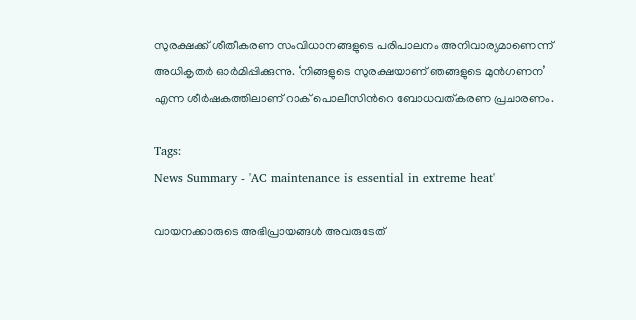സുരക്ഷക്ക് ശീതീകരണ സംവിധാനങ്ങളുടെ പരിപാലനം അനിവാര്യമാണെന്ന് അധികൃതര്‍ ഓര്‍മിപ്പിക്കുന്നു. ‘നിങ്ങളുടെ സുരക്ഷയാണ് ഞങ്ങളുടെ മുന്‍ഗണന’ എന്ന ശീര്‍ഷകത്തിലാണ് റാക് പൊലീസിന്‍റെ ബോധവത്കരണ പ്രചാരണം.

Tags:
News Summary - 'AC maintenance is essential in extreme heat'

വായനക്കാരുടെ അഭിപ്രായങ്ങള്‍ അവരുടേത്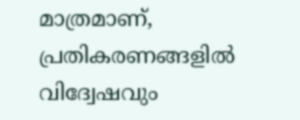മാത്രമാണ്, പ്രതികരണങ്ങളിൽ വിദ്വേഷവും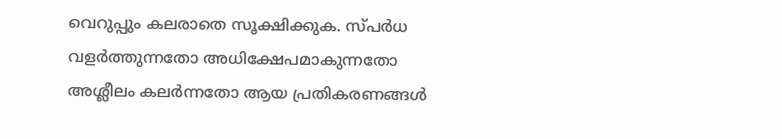വെറുപ്പും കലരാതെ സൂക്ഷിക്കുക. സ്പർധ വളർത്തുന്നതോ അധിക്ഷേപമാകുന്നതോ അശ്ലീലം കലർന്നതോ ആയ പ്രതികരണങ്ങൾ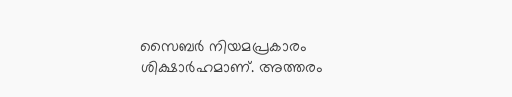സൈബർ നിയമപ്രകാരം ശിക്ഷാർഹമാണ്. അത്തരം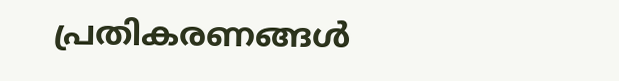പ്രതികരണങ്ങൾ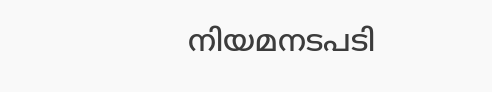നിയമനടപടി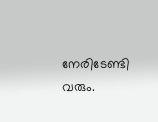നേരിടേണ്ടി വരും.